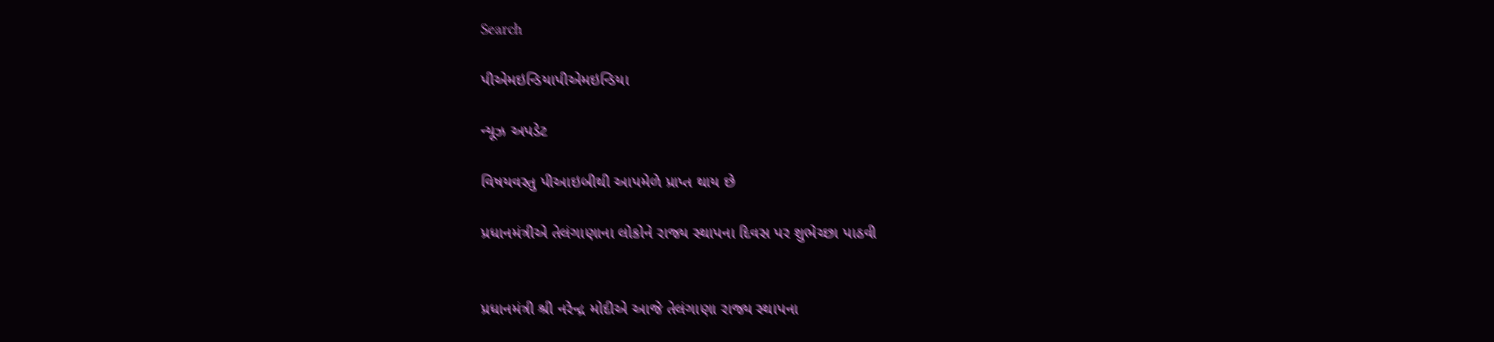Search

પીએમઇન્ડિયાપીએમઇન્ડિયા

ન્યૂઝ અપડેટ

વિષયવસ્તુ પીઆઇબીથી આપમેળે પ્રાપ્ત થાય છે

પ્રધાનમંત્રીએ તેલંગાણાના લોકોને રાજ્ય સ્થાપના દિવસ પર શુભેચ્છા પાઠવી


પ્રધાનમંત્રી શ્રી નરેન્દ્ર મોદીએ આજે તેલંગાણા રાજ્ય સ્થાપના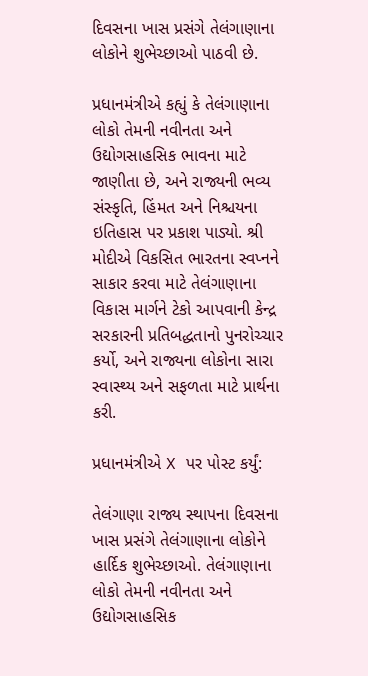દિવસના ખાસ પ્રસંગે તેલંગાણાના લોકોને શુભેચ્છાઓ પાઠવી છે.

પ્રધાનમંત્રીએ કહ્યું કે તેલંગાણાના લોકો તેમની નવીનતા અને ઉદ્યોગસાહસિક ભાવના માટે જાણીતા છે, અને રાજ્યની ભવ્ય સંસ્કૃતિ, હિંમત અને નિશ્ચયના ઇતિહાસ પર પ્રકાશ પાડ્યો. શ્રી મોદીએ વિકસિત ભારતના સ્વપ્નને સાકાર કરવા માટે તેલંગાણાના વિકાસ માર્ગને ટેકો આપવાની કેન્દ્ર સરકારની પ્રતિબદ્ધતાનો પુનરોચ્ચાર કર્યો, અને રાજ્યના લોકોના સારા સ્વાસ્થ્ય અને સફળતા માટે પ્રાર્થના કરી.

પ્રધાનમંત્રીએ X પર પોસ્ટ કર્યું:

તેલંગાણા રાજ્ય સ્થાપના દિવસના ખાસ પ્રસંગે તેલંગાણાના લોકોને હાર્દિક શુભેચ્છાઓ. તેલંગાણાના લોકો તેમની નવીનતા અને ઉદ્યોગસાહસિક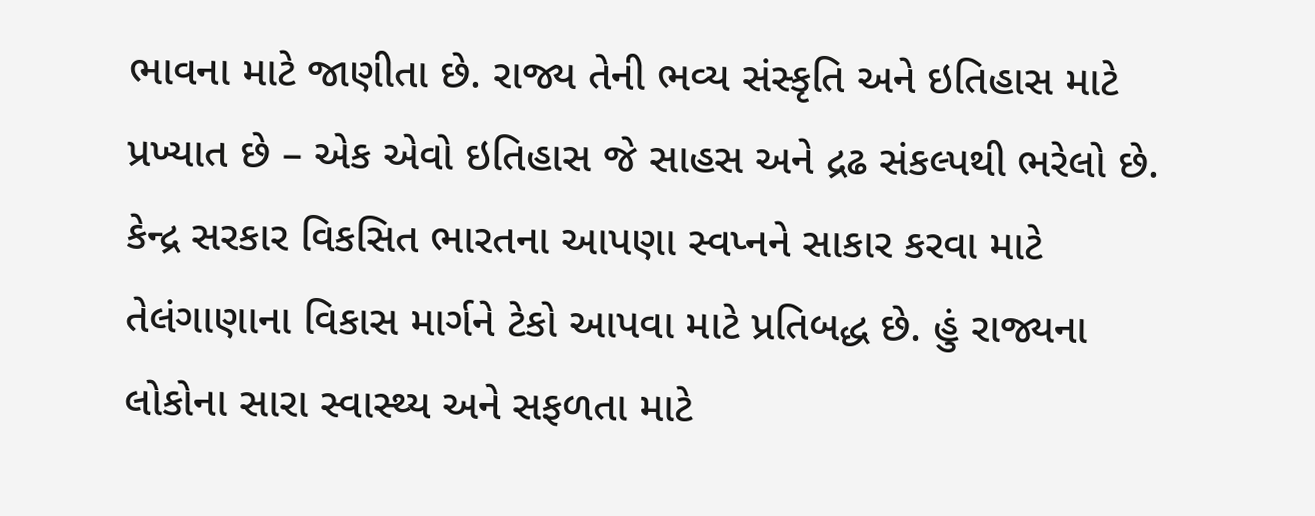ભાવના માટે જાણીતા છે. રાજ્ય તેની ભવ્ય સંસ્કૃતિ અને ઇતિહાસ માટે પ્રખ્યાત છે – એક એવો ઇતિહાસ જે સાહસ અને દ્રઢ સંકલ્પથી ભરેલો છે. કેન્દ્ર સરકાર વિકસિત ભારતના આપણા સ્વપ્નને સાકાર કરવા માટે તેલંગાણાના વિકાસ માર્ગને ટેકો આપવા માટે પ્રતિબદ્ધ છે. હું રાજ્યના લોકોના સારા સ્વાસ્થ્ય અને સફળતા માટે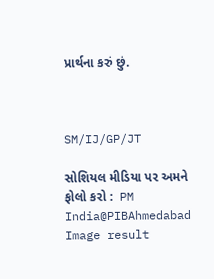પ્રાર્થના કરું છું.



SM/IJ/GP/JT

સોશિયલ મીડિયા પર અમને ફોલો કરો :  PM India@PIBAhmedabad   Image result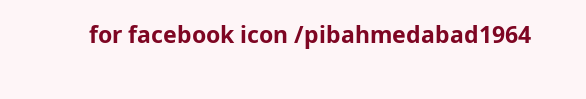for facebook icon /pibahmedabad1964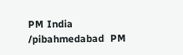PM India /pibahmedabad  PM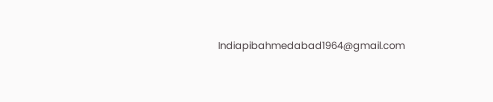Indiapibahmedabad1964@gmail.com